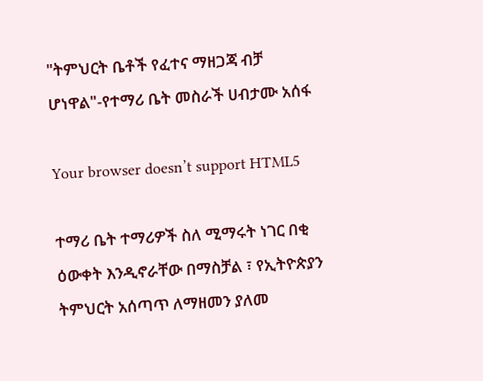"ትምህርት ቤቶች የፈተና ማዘጋጃ ብቻ ሆነዋል"-የተማሪ ቤት መስራች ሀብታሙ አሰፋ

Your browser doesn’t support HTML5

ተማሪ ቤት ተማሪዎች ስለ ሚማሩት ነገር በቂ ዕውቀት እንዲኖራቸው በማስቻል ፣ የኢትዮጵያን ትምህርት አሰጣጥ ለማዘመን ያለመ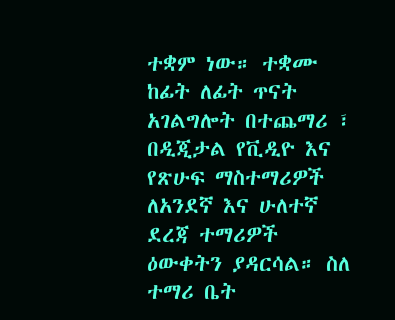ተቋም ነው። ተቋሙ ከፊት ለፊት ጥናት አገልግሎት በተጨማሪ ፣ በዲጂታል የቪዲዮ እና የጽሁፍ ማስተማሪዎች ለአንደኛ እና ሁለተኛ ደረጃ ተማሪዎች ዕውቀትን ያዳርሳል። ስለ ተማሪ ቤት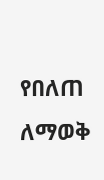የበለጠ ለማወቅ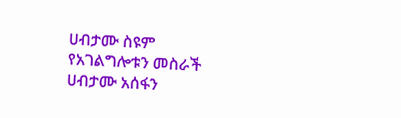ሀብታሙ ስዩም የአገልግሎቱን መስራች ሀብታሙ አሰፋን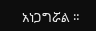አነጋግሯል ።